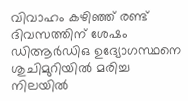വിവാഹം കഴിഞ്ഞ് രണ്ട് ദിവസത്തിന് ശേഷം ഡിആർഡിഒ ഉദ്യോഗസ്ഥനെ ശുചിമുറിയിൽ മരിച്ച നിലയിൽ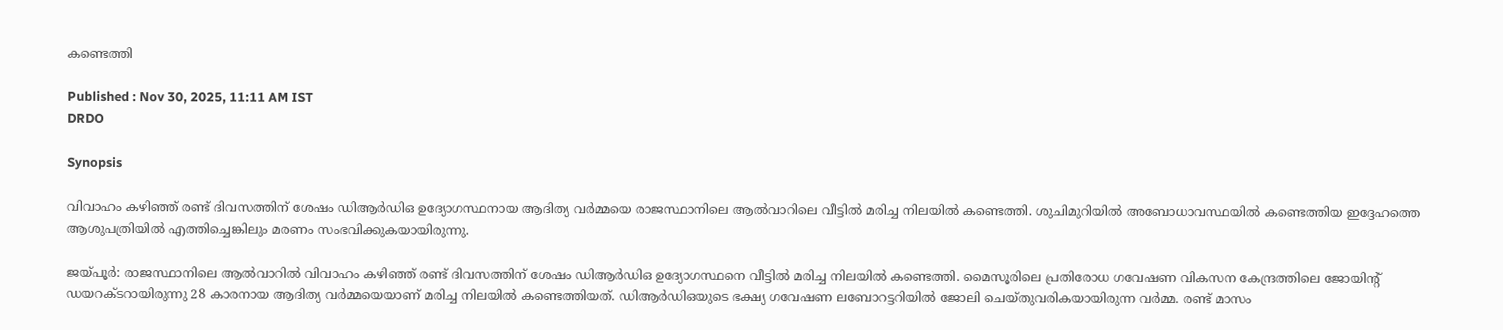കണ്ടെത്തി

Published : Nov 30, 2025, 11:11 AM IST
DRDO

Synopsis

വിവാഹം കഴിഞ്ഞ് രണ്ട് ദിവസത്തിന് ശേഷം ഡിആർഡിഒ ഉദ്യോഗസ്ഥനായ ആദിത്യ വർമ്മയെ രാജസ്ഥാനിലെ ആൽവാറിലെ വീട്ടിൽ മരിച്ച നിലയിൽ കണ്ടെത്തി. ശുചിമുറിയിൽ അബോധാവസ്ഥയിൽ കണ്ടെത്തിയ ഇദ്ദേഹത്തെ ആശുപത്രിയിൽ എത്തിച്ചെങ്കിലും മരണം സംഭവിക്കുകയായിരുന്നു.

ജയ്പൂർ: രാജസ്ഥാനിലെ ആൽവാറിൽ വിവാഹം കഴിഞ്ഞ് രണ്ട് ദിവസത്തിന് ശേഷം ഡിആർഡിഒ ഉദ്യോഗസ്ഥനെ വീട്ടിൽ മരിച്ച നിലയിൽ കണ്ടെത്തി. മൈസൂരിലെ പ്രതിരോധ ഗവേഷണ വികസന കേന്ദ്രത്തിലെ ജോയിന്റ് ഡയറക്ടറായിരുന്നു 28 കാരനായ ആദിത്യ വർമ്മയെയാണ് മരിച്ച നിലയിൽ കണ്ടെത്തിയത്. ഡിആർഡിഒയുടെ ഭക്ഷ്യ ഗവേഷണ ലബോറട്ടറിയിൽ ജോലി ചെയ്തുവരികയായിരുന്ന വർമ്മ. രണ്ട് മാസം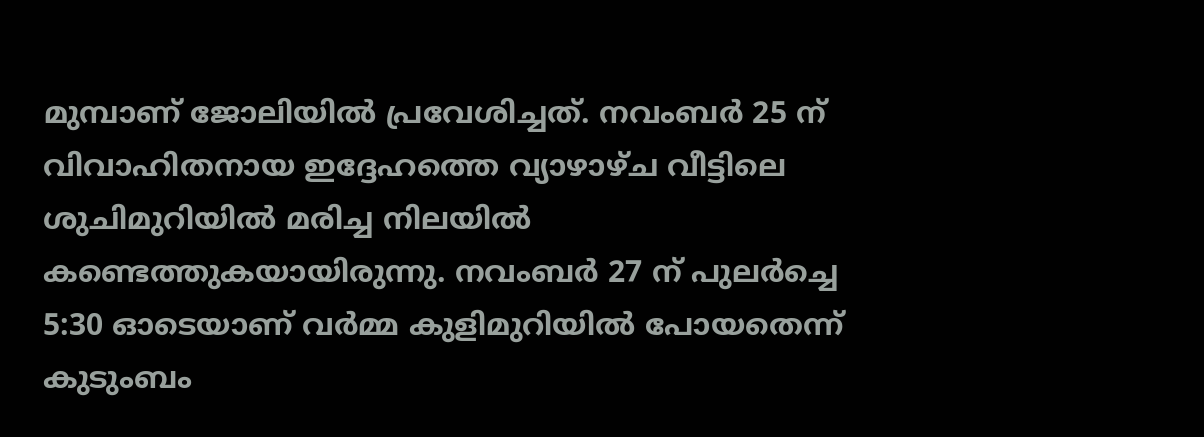മുമ്പാണ് ജോലിയിൽ പ്രവേശിച്ചത്. നവംബർ 25 ന് വിവാഹിതനായ ഇദ്ദേഹത്തെ വ്യാഴാഴ്ച വീട്ടിലെ ശുചിമുറിയിൽ മരിച്ച നിലയിൽ കണ്ടെത്തുകയായിരുന്നു. നവംബർ 27 ന് പുലർച്ചെ 5:30 ഓടെയാണ് വർമ്മ കുളിമുറിയിൽ പോയതെന്ന് കുടുംബം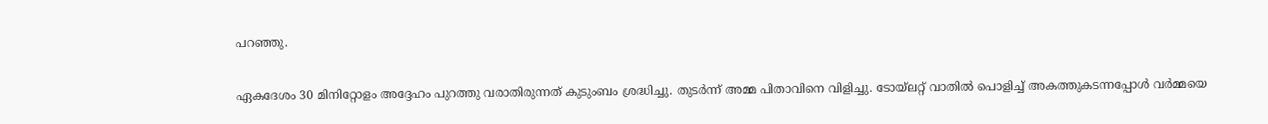പറഞ്ഞു.

ഏകദേശം 30 മിനിറ്റോളം അദ്ദേഹം പുറത്തു വരാതിരുന്നത് കുടുംബം ശ്രദ്ധിച്ചു. തുടർന്ന് അമ്മ പിതാവിനെ വിളിച്ചു. ടോയ്‌ലറ്റ് വാതിൽ പൊളിച്ച് അകത്തുകടന്നപ്പോൾ വർമ്മയെ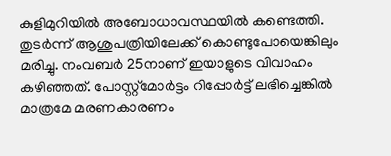കുളിമുറിയിൽ അബോധാവസ്ഥയിൽ കണ്ടെത്തി. തുടർന്ന് ആശുപത്രിയിലേക്ക് കൊണ്ടുപോയെങ്കിലും മരിച്ചു. നംവബർ 25നാണ് ഇയാളുടെ വിവാഹം കഴിഞ്ഞത്. പോസ്റ്റ്‌മോർട്ടം റിപ്പോർട്ട് ലഭിച്ചെങ്കിൽ മാത്രമേ മരണകാരണം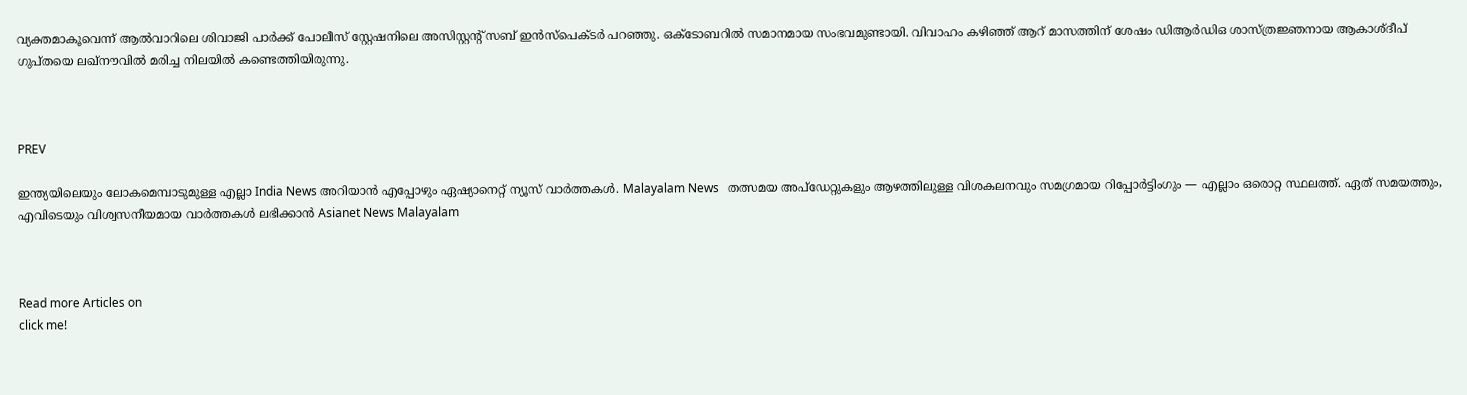വ്യക്തമാകൂവെന്ന് ആൽവാറിലെ ശിവാജി പാർക്ക് പോലീസ് സ്റ്റേഷനിലെ അസിസ്റ്റന്റ് സബ് ഇൻസ്പെക്ടർ പറഞ്ഞു. ഒക്ടോബറിൽ സമാനമായ സംഭവമുണ്ടായി. വിവാഹം കഴിഞ്ഞ് ആറ് മാസത്തിന് ശേഷം ഡിആർഡിഒ ശാസ്ത്രജ്ഞനായ ആകാശ്ദീപ് ഗുപ്തയെ ലഖ്‌നൗവിൽ മരിച്ച നിലയിൽ കണ്ടെത്തിയിരുന്നു.



PREV

ഇന്ത്യയിലെയും ലോകമെമ്പാടുമുള്ള എല്ലാ India News അറിയാൻ എപ്പോഴും ഏഷ്യാനെറ്റ് ന്യൂസ് വാർത്തകൾ. Malayalam News   തത്സമയ അപ്‌ഡേറ്റുകളും ആഴത്തിലുള്ള വിശകലനവും സമഗ്രമായ റിപ്പോർട്ടിംഗും — എല്ലാം ഒരൊറ്റ സ്ഥലത്ത്. ഏത് സമയത്തും, എവിടെയും വിശ്വസനീയമായ വാർത്തകൾ ലഭിക്കാൻ Asianet News Malayalam



Read more Articles on
click me!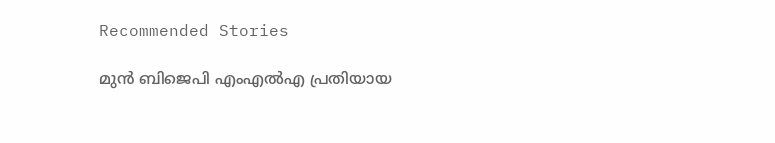Recommended Stories

മുൻ ബിജെപി എംഎൽഎ പ്രതിയായ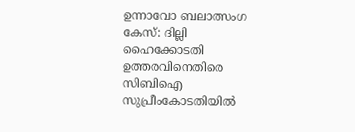ഉന്നാവോ ബലാത്സംഗ കേസ്: ദില്ലി ഹൈക്കോടതി ഉത്തരവിനെതിരെ സിബിഐ സുപ്രീംകോടതിയിൽ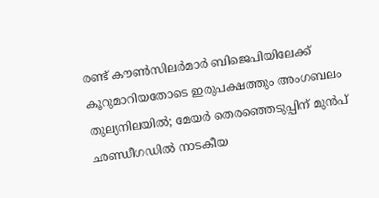രണ്ട് കൗൺസിലർമാർ ബിജെപിയിലേക്ക് കൂറുമാറിയതോടെ ഇരുപക്ഷത്തും അംഗബലം തുല്യനിലയിൽ; മേയർ തെരഞ്ഞെടുപ്പിന് മുൻപ് ഛണ്ഡീഗഡിൽ നാടകീയ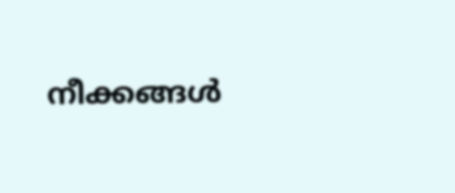നീക്കങ്ങൾ